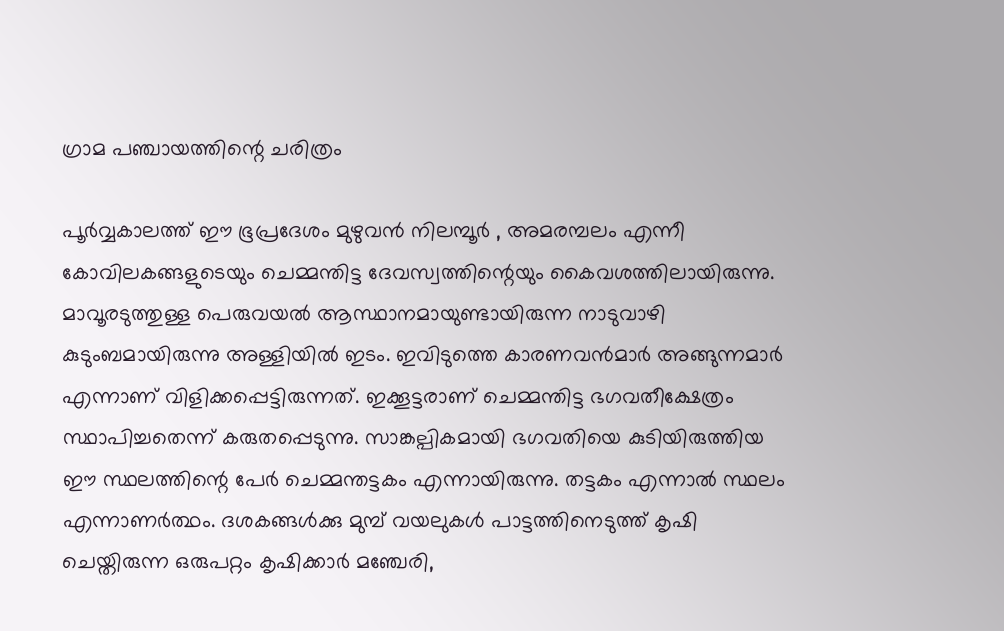ഗ്രാമ പഞ്ചായത്തിന്റെ ചരിത്രം

പൂര്‍വ്വകാലത്ത് ഈ ഭൂപ്രദേശം മുഴുവൻ നിലമ്പൂർ , അമരമ്പലം എന്നീ കോവിലകങ്ങളുടെയും ചെമ്മന്തിട്ട ദേവസ്വത്തിന്റെയും കൈവശത്തിലായിരുന്നു. മാവൂരടുത്തുള്ള പെരുവയല്‍ ആസ്ഥാനമായുണ്ടായിരുന്ന നാടുവാഴി കുടുംബമായിരുന്നു അള്ളിയില്‍ ഇടം. ഇവിടുത്തെ കാരണവന്‍മാര്‍ അങ്ങുന്നമാര്‍ എന്നാണ് വിളിക്കപ്പെട്ടിരുന്നത്. ഇക്കൂട്ടരാണ് ചെമ്മന്തിട്ട ഭഗവതീക്ഷേത്രം സ്ഥാപിച്ചതെന്ന് കരുതപ്പെടുന്നു. സാങ്കല്പികമായി ഭഗവതിയെ കുടിയിരുത്തിയ ഈ സ്ഥലത്തിന്റെ പേര്‍ ചെമ്മന്തട്ടകം എന്നായിരുന്നു. തട്ടകം എന്നാല്‍ സ്ഥലം എന്നാണര്‍ത്ഥം. ദശകങ്ങള്‍ക്കു മുമ്പ് വയലുകള്‍ പാട്ടത്തിനെടുത്ത് കൃഷി ചെയ്തിരുന്ന ഒരുപറ്റം കൃഷിക്കാര്‍ മഞ്ചേരി,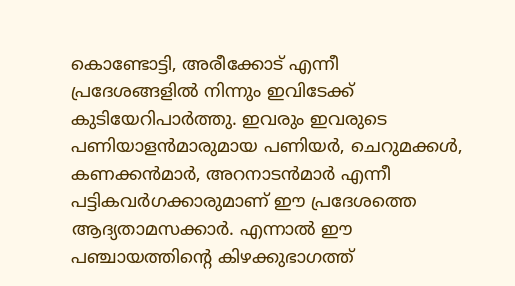കൊണ്ടോട്ടി, അരീക്കോട് എന്നീ പ്രദേശങ്ങളിൽ നിന്നും ഇവിടേക്ക് കുടിയേറിപാര്‍ത്തു. ഇവരും ഇവരുടെ പണിയാളന്‍മാരുമായ പണിയര്‍, ചെറുമക്കള്‍, കണക്കന്‍മാര്‍, അറനാടന്‍മാര്‍ എന്നീ പട്ടികവര്‍ഗക്കാരുമാണ് ഈ പ്രദേശത്തെ ആദ്യതാമസക്കാര്‍. എന്നാല്‍ ഈ പഞ്ചായത്തിന്റെ കിഴക്കുഭാഗത്ത്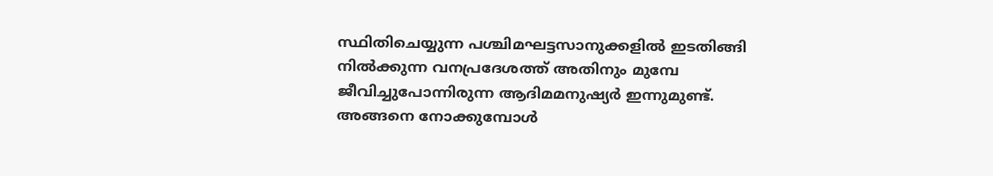സ്ഥിതിചെയ്യുന്ന പശ്ചിമഘട്ടസാനുക്കളില്‍ ഇടതിങ്ങി നില്‍ക്കുന്ന വനപ്രദേശത്ത് അതിനും മുമ്പേ ജീവിച്ചുപോന്നിരുന്ന ആദിമമനുഷ്യര്‍ ഇന്നുമുണ്ട്. അങ്ങനെ നോക്കുമ്പോള്‍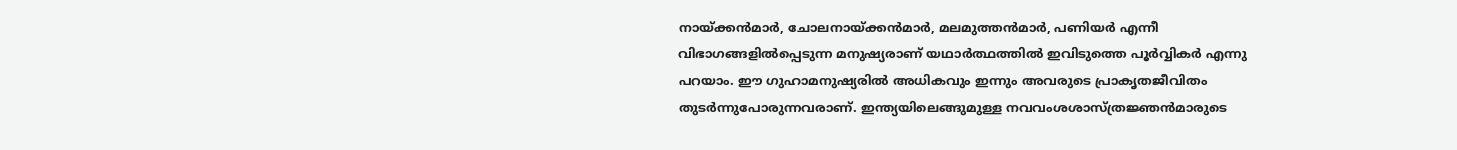നായ്ക്കന്‍മാര്‍, ചോലനായ്ക്കന്‍മാര്‍, മലമുത്തന്‍മാര്‍, പണിയര്‍ എന്നീ വിഭാഗങ്ങളില്‍പ്പെടുന്ന മനുഷ്യരാണ് യഥാര്‍ത്ഥത്തില്‍ ഇവിടുത്തെ പൂര്‍വ്വികര്‍ എന്നു പറയാം. ഈ ഗുഹാമനുഷ്യരില്‍ അധികവും ഇന്നും അവരുടെ പ്രാകൃതജീവിതം തുടര്‍ന്നുപോരുന്നവരാണ്. ഇന്ത്യയിലെങ്ങുമുള്ള നവവംശശാസ്ത്രജ്ഞന്‍മാരുടെ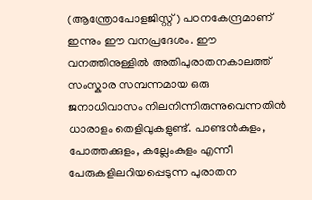(ആന്ത്രോപോളജിസ്റ്റ്) പഠനകേന്ദ്രമാണ് ഇന്നും ഈ വനപ്രദേശം. ഈ വനത്തിനുള്ളില്‍ അതിപുരാതനകാലത്ത് സംസ്കാര സമ്പന്നമായ ഒരു ജനാധിവാസം നിലനിന്നിരുന്നുവെന്നതിന്‍ ധാരാളം തെളിവുകളുണ്ട്. പാണ്ടന്‍കുളം, പോത്തക്കുളം, കല്ലേംകുളം എന്നീ പേരുകളിലറിയപ്പെടുന്ന പുരാതന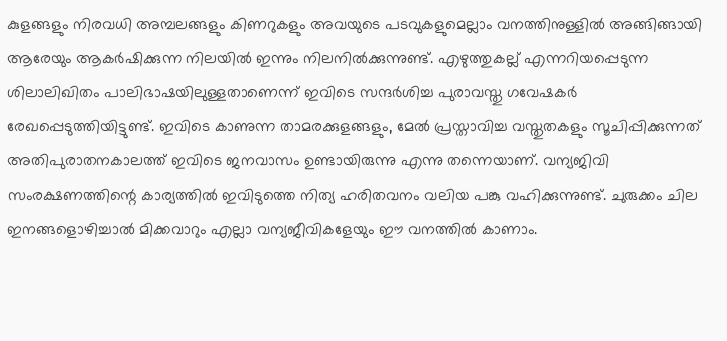കുളങ്ങളും നിരവധി അമ്പലങ്ങളും കിണറുകളും അവയുടെ പടവുകളുമെല്ലാം വനത്തിനുള്ളില്‍ അങ്ങിങ്ങായി ആരേയും ആകര്‍ഷിക്കുന്ന നിലയില്‍ ഇന്നും നിലനില്‍ക്കുന്നുണ്ട്. എഴുത്തുകല്ല് എന്നറിയപ്പെടുന്ന ശിലാലിഖിതം പാലിഭാഷയിലുള്ളതാണെന്ന് ഇവിടെ സന്ദര്‍ശിച്ച പുരാവസ്തു ഗവേഷകര്‍ രേഖപ്പെടുത്തിയിട്ടുണ്ട്. ഇവിടെ കാണുന്ന താമരക്കുളങ്ങളും, മേല്‍ പ്രസ്താവിച്ച വസ്തുതകളും സൂചിപ്പിക്കുന്നത് അതിപുരാതനകാലത്ത് ഇവിടെ ജനവാസം ഉണ്ടായിരുന്നു എന്നു തന്നെയാണ്. വന്യജിവി സംരക്ഷണത്തിന്റെ കാര്യത്തില്‍ ഇവിടുത്തെ നിത്യ ഹരിതവനം വലിയ പങ്കു വഹിക്കുന്നുണ്ട്. ചുരുക്കം ചില ഇനങ്ങളൊഴിച്ചാല്‍ മിക്കവാറും എല്ലാ വന്യജീവികളേയും ഈ വനത്തില്‍ കാണാം.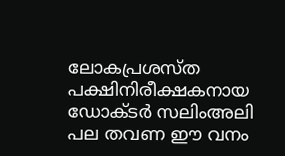ലോകപ്രശസ്ത പക്ഷിനിരീക്ഷകനായ ഡോക്ടര്‍ സലിംഅലി പല തവണ ഈ വനം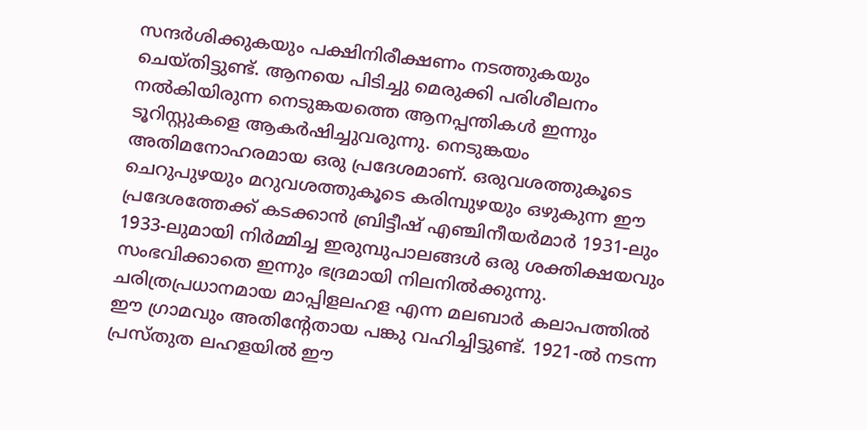സന്ദര്‍ശിക്കുകയും പക്ഷിനിരീക്ഷണം നടത്തുകയും ചെയ്തിട്ടുണ്ട്. ആനയെ പിടിച്ചു മെരുക്കി പരിശീലനം നല്‍കിയിരുന്ന നെടുങ്കയത്തെ ആനപ്പന്തികള്‍ ഇന്നും ടൂറിസ്റ്റുകളെ ആകര്‍ഷിച്ചുവരുന്നു. നെടുങ്കയം അതിമനോഹരമായ ഒരു പ്രദേശമാണ്. ഒരുവശത്തുകൂടെ ചെറുപുഴയും മറുവശത്തുകൂടെ കരിമ്പുഴയും ഒഴുകുന്ന ഈ പ്രദേശത്തേക്ക് കടക്കാന്‍ ബ്രിട്ടീഷ് എഞ്ചിനീയര്‍മാര്‍ 1931-ലും 1933-ലുമായി നിര്‍മ്മിച്ച ഇരുമ്പുപാലങ്ങള്‍ ഒരു ശക്തിക്ഷയവും സംഭവിക്കാതെ ഇന്നും ഭദ്രമായി നിലനില്‍ക്കുന്നു. ചരിത്രപ്രധാനമായ മാപ്പിളലഹള എന്ന മലബാര്‍ കലാപത്തില്‍ ഈ ഗ്രാമവും അതിന്റേതായ പങ്കു വഹിച്ചിട്ടുണ്ട്. 1921-ല്‍ നടന്ന പ്രസ്തുത ലഹളയില്‍ ഈ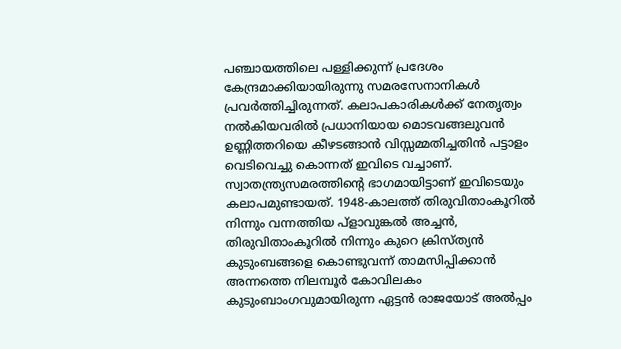പഞ്ചായത്തിലെ പള്ളിക്കുന്ന് പ്രദേശം കേന്ദ്രമാക്കിയായിരുന്നു സമരസേനാനികള്‍ പ്രവര്‍ത്തിച്ചിരുന്നത്. കലാപകാരികള്‍ക്ക് നേതൃത്വം നല്‍കിയവരില്‍ പ്രധാനിയായ മൊടവങ്ങലുവന്‍ ഉണ്ണിത്തറിയെ കീഴടങ്ങാന്‍ വിസ്സമ്മതിച്ചതിന്‍ പട്ടാളം വെടിവെച്ചു കൊന്നത് ഇവിടെ വച്ചാണ്. സ്വാതന്ത്ര്യസമരത്തിന്റെ ഭാഗമായിട്ടാണ് ഇവിടെയും കലാപമുണ്ടായത്. 1948-കാലത്ത് തിരുവിതാംകൂറില്‍ നിന്നും വന്നത്തിയ പ്ളാവുങ്കൽ അച്ചന്‍, തിരുവിതാംകൂറില്‍ നിന്നും കുറെ ക്രിസ്ത്യൻ കുടുംബങ്ങളെ കൊണ്ടുവന്ന് താമസിപ്പിക്കാന്‍ അന്നത്തെ നിലമ്പൂര്‍ കോവിലകം കുടുംബാംഗവുമായിരുന്ന ഏട്ടന്‍ രാജയോട് അല്‍പ്പം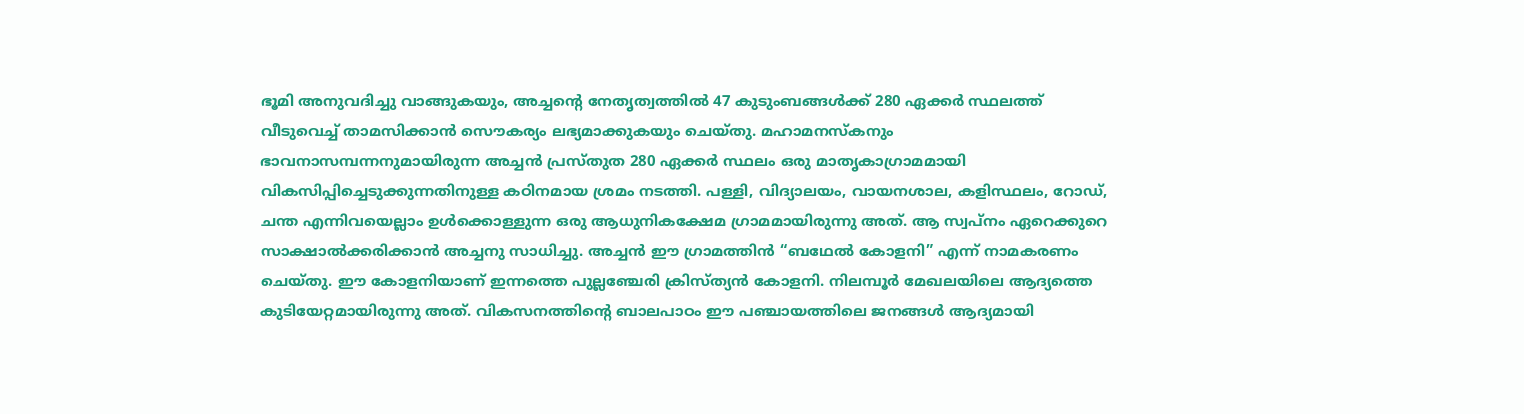ഭൂമി അനുവദിച്ചു വാങ്ങുകയും, അച്ചന്റെ നേതൃത്വത്തില്‍ 47 കുടുംബങ്ങള്‍ക്ക് 280 ഏക്കര്‍ സ്ഥലത്ത് വീടുവെച്ച് താമസിക്കാന്‍ സൌകര്യം ലഭ്യമാക്കുകയും ചെയ്തു. മഹാമനസ്കനും ഭാവനാസമ്പന്നനുമായിരുന്ന അച്ചന്‍ പ്രസ്തുത 280 ഏക്കര്‍ സ്ഥലം ഒരു മാതൃകാഗ്രാമമായി വികസിപ്പിച്ചെടുക്കുന്നതിനുള്ള കഠിനമായ ശ്രമം നടത്തി. പള്ളി, വിദ്യാലയം, വായനശാല, കളിസ്ഥലം, റോഡ്, ചന്ത എന്നിവയെല്ലാം ഉള്‍ക്കൊള്ളുന്ന ഒരു ആധുനികക്ഷേമ ഗ്രാമമായിരുന്നു അത്. ആ സ്വപ്നം ഏറെക്കുറെ സാക്ഷാല്‍ക്കരിക്കാന്‍ അച്ചനു സാധിച്ചു. അച്ചന്‍ ഈ ഗ്രാമത്തിന്‍ “ബഥേല്‍ കോളനി” എന്ന് നാമകരണം ചെയ്തു. ഈ കോളനിയാണ് ഇന്നത്തെ പുല്ലഞ്ചേരി ക്രിസ്ത്യന്‍ കോളനി. നിലമ്പൂര്‍ മേഖലയിലെ ആദ്യത്തെ കുടിയേറ്റമായിരുന്നു അത്. വികസനത്തിന്റെ ബാലപാഠം ഈ പഞ്ചായത്തിലെ ജനങ്ങള്‍ ആദ്യമായി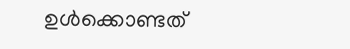ഉള്‍ക്കൊണ്ടത്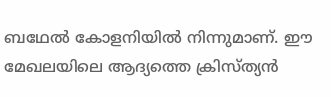ബഥേൽ കോളനിയിൽ നിന്നുമാണ്. ഈ മേഖലയിലെ ആദ്യത്തെ ക്രിസ്ത്യന്‍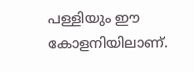പള്ളിയും ഈ കോളനിയിലാണ്.